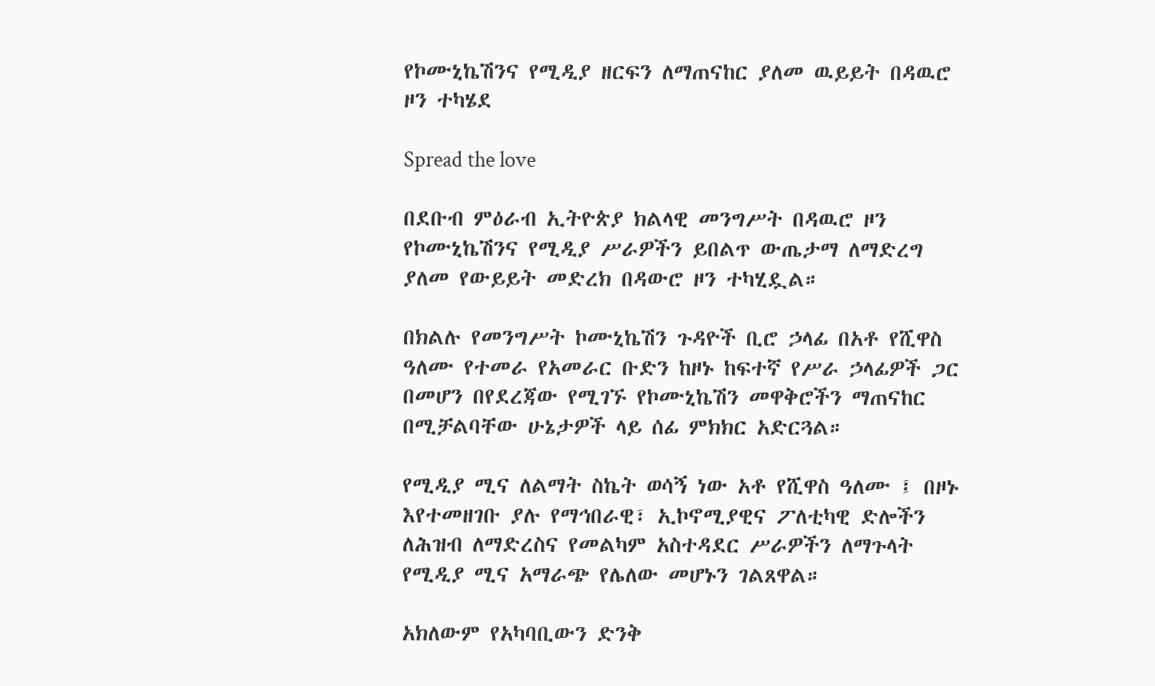የኮሙኒኬሽንና የሚዲያ ዘርፍን ለማጠናከር ያለመ ዉይይት በዳዉሮ ዞን ተካሄደ

Spread the love

በደቡብ ምዕራብ ኢትዮጵያ ክልላዊ መንግሥት በዳዉሮ ዞን የኮሙኒኬሽንና የሚዲያ ሥራዎችን ይበልጥ ውጤታማ ለማድረግ ያለመ የውይይት መድረክ በዳውሮ ዞን ተካሂዷል።

በክልሉ የመንግሥት ኮሙኒኬሽን ጉዳዮች ቢሮ ኃላፊ በአቶ የሺዋስ ዓለሙ የተመራ የአመራር ቡድን ከዞኑ ከፍተኛ የሥራ ኃላፊዎች ጋር በመሆን በየደረጃው የሚገኙ የኮሙኒኬሽን መዋቅሮችን ማጠናከር በሚቻልባቸው ሁኔታዎች ላይ ሰፊ ምክክር አድርጓል።

የሚዲያ ሚና ለልማት ስኬት ወሳኝ ነው አቶ የሺዋስ ዓለሙ ፤ በዞኑ እየተመዘገቡ ያሉ የማኅበራዊ፣ ኢኮኖሚያዊና ፖለቲካዊ ድሎችን ለሕዝብ ለማድረስና የመልካም አስተዳደር ሥራዎችን ለማጉላት የሚዲያ ሚና አማራጭ የሌለው መሆኑን ገልጸዋል።

አክለውም የአካባቢውን ድንቅ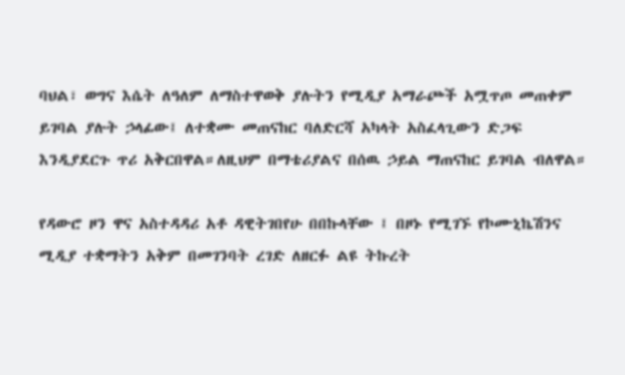ባህል፣ ወግና እሴት ለዓለም ለማስተዋወቅ ያሉትን የሚዲያ አማራጮች አሟጥጦ መጠቀም ይገባል ያሉት ኃላፊው፤ ለተቋሙ መጠናከር ባለድርሻ አካላት አስፈላጊውን ድጋፍ እንዲያደርጉ ጥሪ አቅርበዋል።ለዚህም በማቴሪያልና በሰዉ ኃይል ማጠናከር ይገባል ብለዋል።

የዳውሮ ዞን ዋና አስተዳዳሪ አቶ ዳዊትገበየሁ በበኩላቸው ፤ በዞኑ የሚገኙ የኮሙኒኬሽንና ሚዲያ ተቋማትን አቅም በመገንባት ረገድ ለዘርፉ ልዩ ትኩረት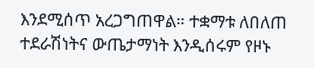እንደሚሰጥ አረጋግጠዋል። ተቋማቱ ለበለጠ ተደራሽነትና ውጤታማነት እንዲሰሩም የዞኑ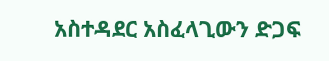አስተዳደር አስፈላጊውን ድጋፍ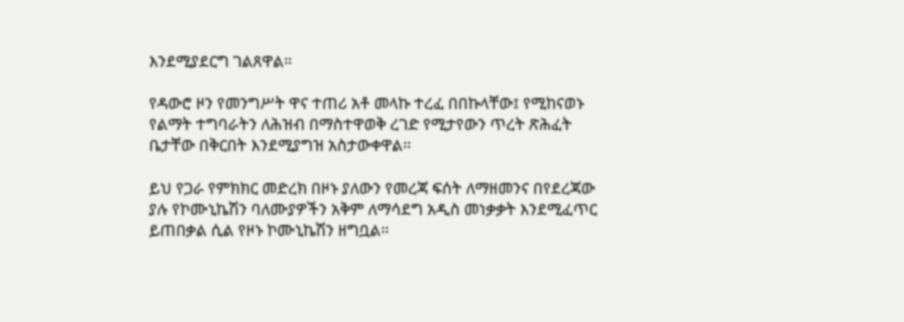እንደሚያደርግ ገልጸዋል።

የዳውሮ ዞን የመንግሥት ዋና ተጠሪ አቶ መላኩ ተረፈ በበኩላቸው፤ የሚከናወኑ የልማት ተግባራትን ለሕዝብ በማስተዋወቅ ረገድ የሚታየውን ጥረት ጽሕፈት ቤታቸው በቅርበት እንደሚያግዝ አስታውቀዋል።

ይህ የጋራ የምክክር መድረክ በዞኑ ያለውን የመረጃ ፍሰት ለማዘመንና በየደረጃው ያሉ የኮሙኒኬሽን ባለሙያዎችን አቅም ለማሳደግ አዲስ መነቃቃት እንደሚፈጥር ይጠበቃል ሲል የዞኑ ኮሙኒኬሽን ዘግቧል።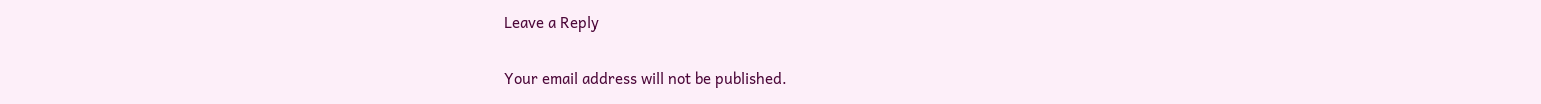Leave a Reply

Your email address will not be published.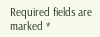Required fields are marked *